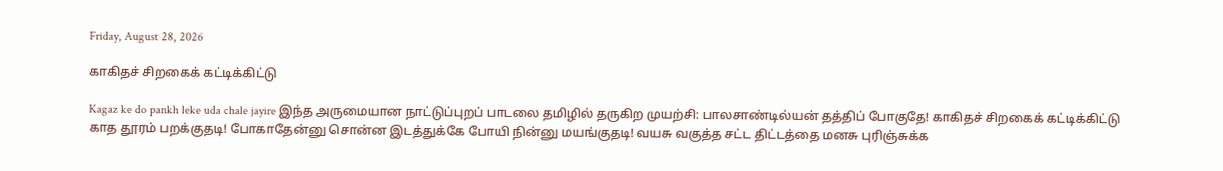Friday, August 28, 2026

காகிதச் சிறகைக் கட்டிக்கிட்டு

Kagaz ke do pankh leke uda chale jayire இந்த அருமையான நாட்டுப்புறப் பாடலை தமிழில் தருகிற முயற்சி: பாலசாண்டில்யன் தத்திப் போகுதே! காகிதச் சிறகைக் கட்டிக்கிட்டு காத தூரம் பறக்குதடி! போகாதேன்னு சொன்ன இடத்துக்கே போயி நின்னு மயங்குதடி! வயசு வகுத்த சட்ட திட்டத்தை மனசு புரிஞ்சுக்க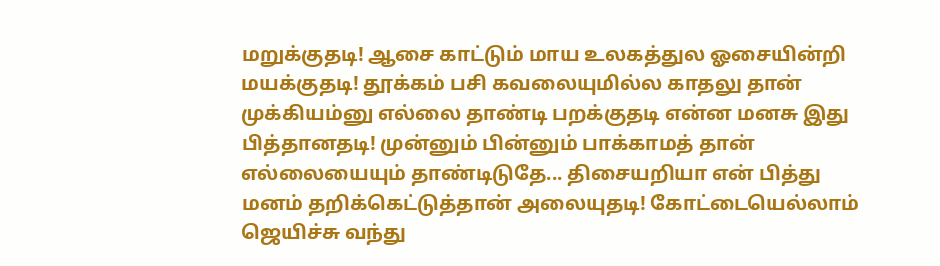மறுக்குதடி! ஆசை காட்டும் மாய உலகத்துல ஓசையின்றி மயக்குதடி! தூக்கம் பசி கவலையுமில்ல காதலு தான் முக்கியம்னு எல்லை தாண்டி பறக்குதடி என்ன மனசு இது பித்தானதடி! முன்னும் பின்னும் பாக்காமத் தான் எல்லையையும் தாண்டிடுதே... திசையறியா என் பித்து மனம் தறிக்கெட்டுத்தான் அலையுதடி! கோட்டையெல்லாம் ஜெயிச்சு வந்து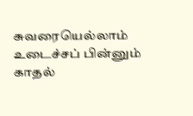சுவரையெல்லாம் உடைச்சப் பின்னும் காதல்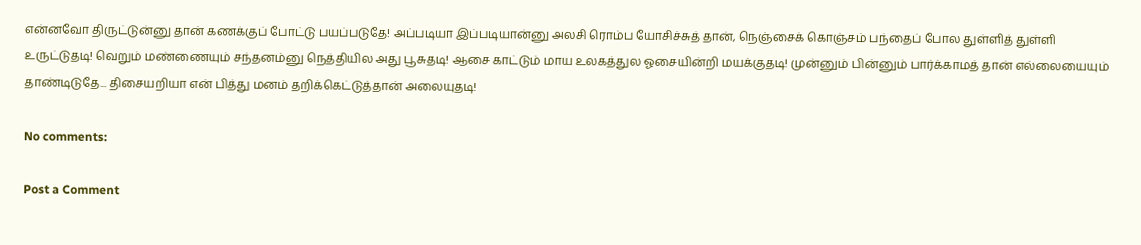என்னவோ திருட்டுன்னு தான் கணக்குப் போட்டு பயப்படுதே! அப்படியா இப்படியான்னு அலசி ரொம்ப யோசிச்சுத் தான், நெஞ்சைக் கொஞ்சம் பந்தைப் போல துள்ளித் துள்ளி உருட்டுதடி! வெறும் மண்ணையும் சந்தனம்னு நெத்தியில அது பூசுதடி! ஆசை காட்டும் மாய உலகத்துல ஓசையின்றி மயக்குதடி! முன்னும் பின்னும் பார்க்காமத் தான் எல்லையையும் தாண்டிடுதே... திசையறியா என் பித்து மனம் தறிக்கெட்டுத்தான் அலையுதடி!

No comments:

Post a Comment